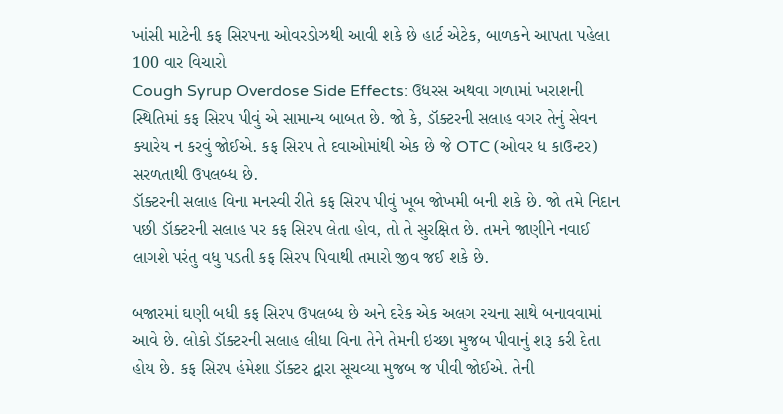ખાંસી માટેની કફ સિરપના ઓવરડોઝથી આવી શકે છે હાર્ટ એટેક, બાળકને આપતા પહેલા 100 વાર વિચારો
Cough Syrup Overdose Side Effects: ઉધરસ અથવા ગળામાં ખરાશની સ્થિતિમાં કફ સિરપ પીવું એ સામાન્ય બાબત છે. જો કે, ડૉક્ટરની સલાહ વગર તેનું સેવન ક્યારેય ન કરવું જોઈએ. કફ સિરપ તે દવાઓમાંથી એક છે જે OTC (ઓવર ધ કાઉન્ટર) સરળતાથી ઉપલબ્ધ છે.
ડૉક્ટરની સલાહ વિના મનસ્વી રીતે કફ સિરપ પીવું ખૂબ જોખમી બની શકે છે. જો તમે નિદાન પછી ડૉક્ટરની સલાહ પર કફ સિરપ લેતા હોવ, તો તે સુરક્ષિત છે. તમને જાણીને નવાઈ લાગશે પરંતુ વધુ પડતી કફ સિરપ પિવાથી તમારો જીવ જઈ શકે છે.

બજારમાં ઘણી બધી કફ સિરપ ઉપલબ્ધ છે અને દરેક એક અલગ રચના સાથે બનાવવામાં આવે છે. લોકો ડૉક્ટરની સલાહ લીધા વિના તેને તેમની ઇચ્છા મુજબ પીવાનું શરૂ કરી દેતા હોય છે. કફ સિરપ હંમેશા ડૉક્ટર દ્વારા સૂચવ્યા મુજબ જ પીવી જોઈએ. તેની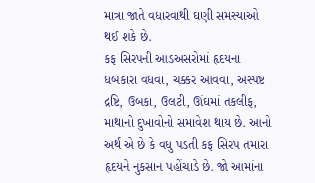માત્રા જાતે વધારવાથી ઘણી સમસ્યાઓ થઈ શકે છે.
કફ સિરપની આડઅસરોમાં હૃદયના ધબકારા વધવા, ચક્કર આવવા, અસ્પષ્ટ દ્રષ્ટિ, ઉબકા, ઉલટી, ઊંઘમાં તકલીફ, માથાનો દુખાવોનો સમાવેશ થાય છે. આનો અર્થ એ છે કે વધુ પડતી કફ સિરપ તમારા હૃદયને નુકસાન પહોંચાડે છે. જો આમાંના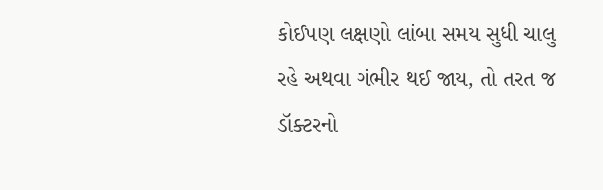કોઈપણ લક્ષણો લાંબા સમય સુધી ચાલુ રહે અથવા ગંભીર થઈ જાય, તો તરત જ ડૉક્ટરનો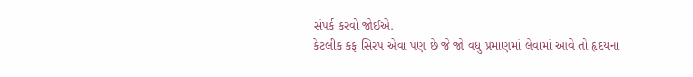સંપર્ક કરવો જોઈએ.
કેટલીક કફ સિરપ એવા પણ છે જે જો વધુ પ્રમાણમાં લેવામાં આવે તો હૃદયના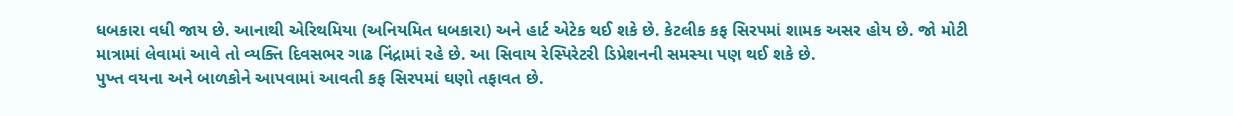ધબકારા વધી જાય છે. આનાથી એરિથમિયા (અનિયમિત ધબકારા) અને હાર્ટ એટેક થઈ શકે છે. કેટલીક કફ સિરપમાં શામક અસર હોય છે. જો મોટી માત્રામાં લેવામાં આવે તો વ્યક્તિ દિવસભર ગાઢ નિંદ્રામાં રહે છે. આ સિવાય રેસ્પિરેટરી ડિપ્રેશનની સમસ્યા પણ થઈ શકે છે.
પુખ્ત વયના અને બાળકોને આપવામાં આવતી કફ સિરપમાં ઘણો તફાવત છે.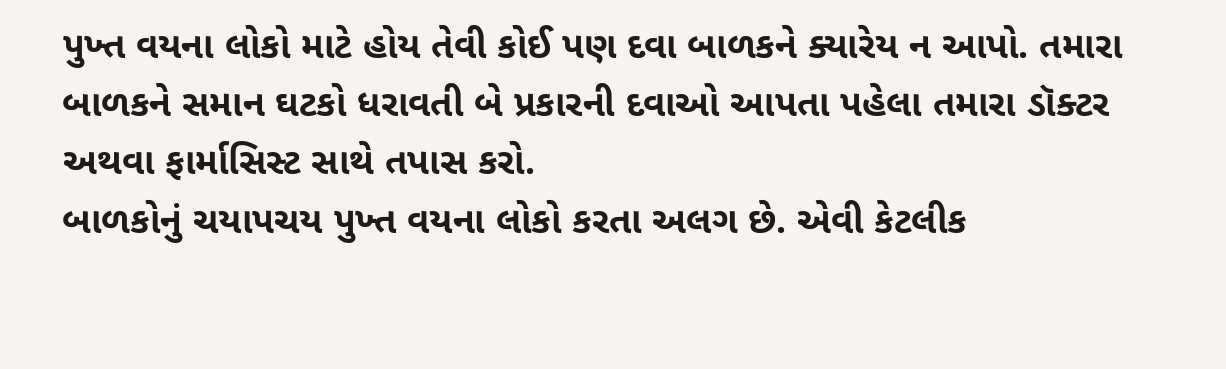પુખ્ત વયના લોકો માટે હોય તેવી કોઈ પણ દવા બાળકને ક્યારેય ન આપો. તમારા બાળકને સમાન ઘટકો ધરાવતી બે પ્રકારની દવાઓ આપતા પહેલા તમારા ડૉક્ટર અથવા ફાર્માસિસ્ટ સાથે તપાસ કરો.
બાળકોનું ચયાપચય પુખ્ત વયના લોકો કરતા અલગ છે. એવી કેટલીક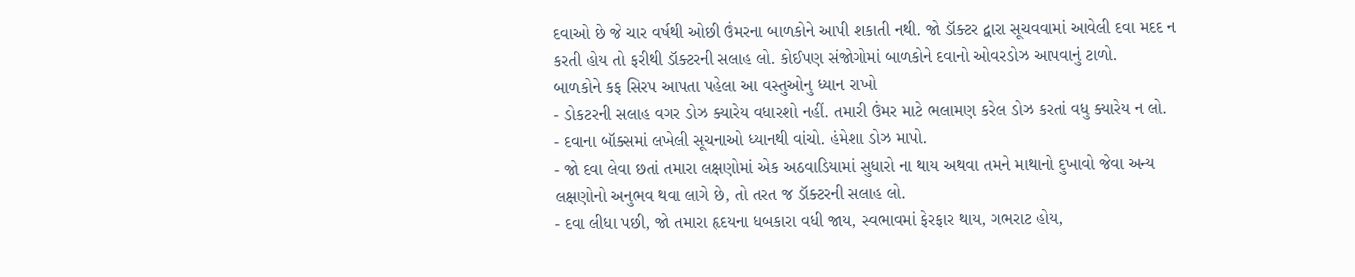દવાઓ છે જે ચાર વર્ષથી ઓછી ઉંમરના બાળકોને આપી શકાતી નથી. જો ડૉક્ટર દ્વારા સૂચવવામાં આવેલી દવા મદદ ન કરતી હોય તો ફરીથી ડૉક્ટરની સલાહ લો. કોઈપણ સંજોગોમાં બાળકોને દવાનો ઓવરડોઝ આપવાનું ટાળો.
બાળકોને કફ સિરપ આપતા પહેલા આ વસ્તુઓનુ ધ્યાન રાખો
- ડોકટરની સલાહ વગર ડોઝ ક્યારેય વધારશો નહીં. તમારી ઉંમર માટે ભલામણ કરેલ ડોઝ કરતાં વધુ ક્યારેય ન લો.
- દવાના બૉક્સમાં લખેલી સૂચનાઓ ધ્યાનથી વાંચો. હંમેશા ડોઝ માપો.
- જો દવા લેવા છતાં તમારા લક્ષણોમાં એક અઠવાડિયામાં સુધારો ના થાય અથવા તમને માથાનો દુખાવો જેવા અન્ય લક્ષણોનો અનુભવ થવા લાગે છે, તો તરત જ ડૉક્ટરની સલાહ લો.
- દવા લીધા પછી, જો તમારા હૃદયના ધબકારા વધી જાય, સ્વભાવમાં ફેરફાર થાય, ગભરાટ હોય,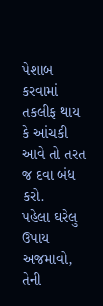પેશાબ કરવામાં તકલીફ થાય કે આંચકી આવે તો તરત જ દવા બંધ કરો.
પહેલા ઘરેલુ ઉપાય અજમાવો, તેની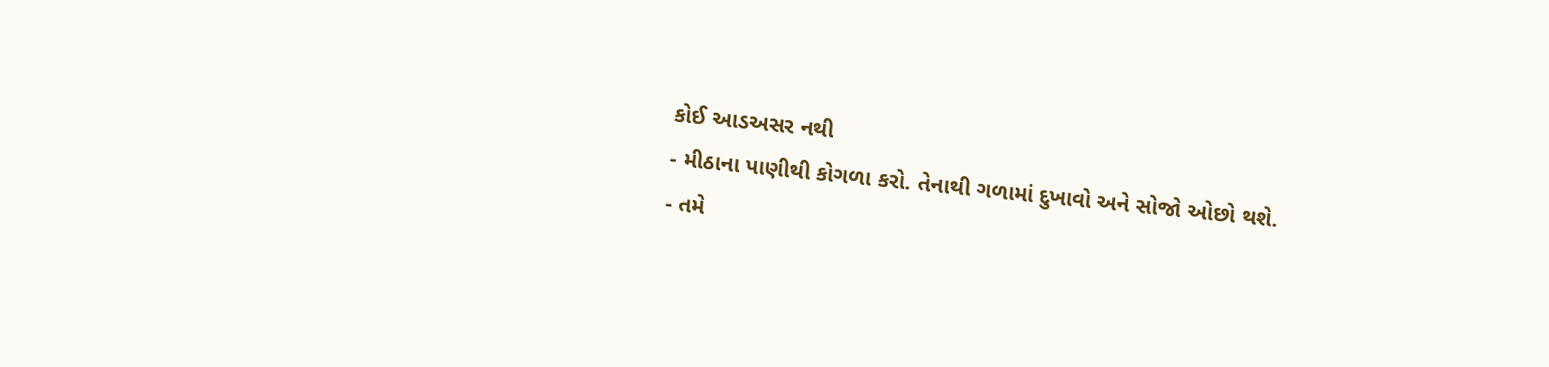કોઈ આડઅસર નથી
- મીઠાના પાણીથી કોગળા કરો. તેનાથી ગળામાં દુખાવો અને સોજો ઓછો થશે.
- તમે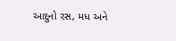આદુનો રસ, મધ અને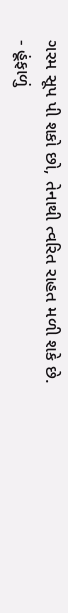ગરમ સૂપ પી શકો છો, તેનાથી ત્વરિત રાહત મળી શકે છે.
- હૂંફાળું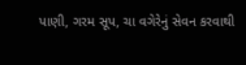પાણી, ગરમ સૂપ, ચા વગેરેનું સેવન કરવાથી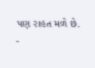પણ રાહત મળે છે.
-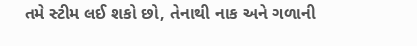તમે સ્ટીમ લઈ શકો છો, તેનાથી નાક અને ગળાની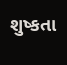શુષ્કતા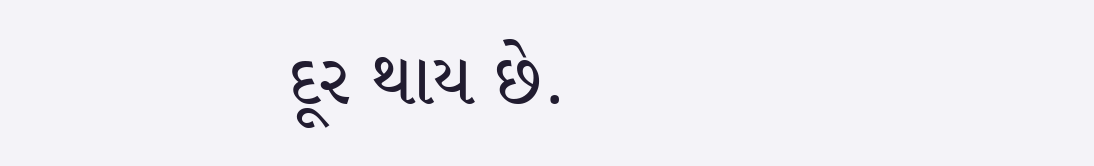દૂર થાય છે.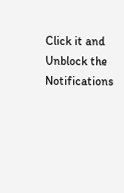Click it and Unblock the Notifications